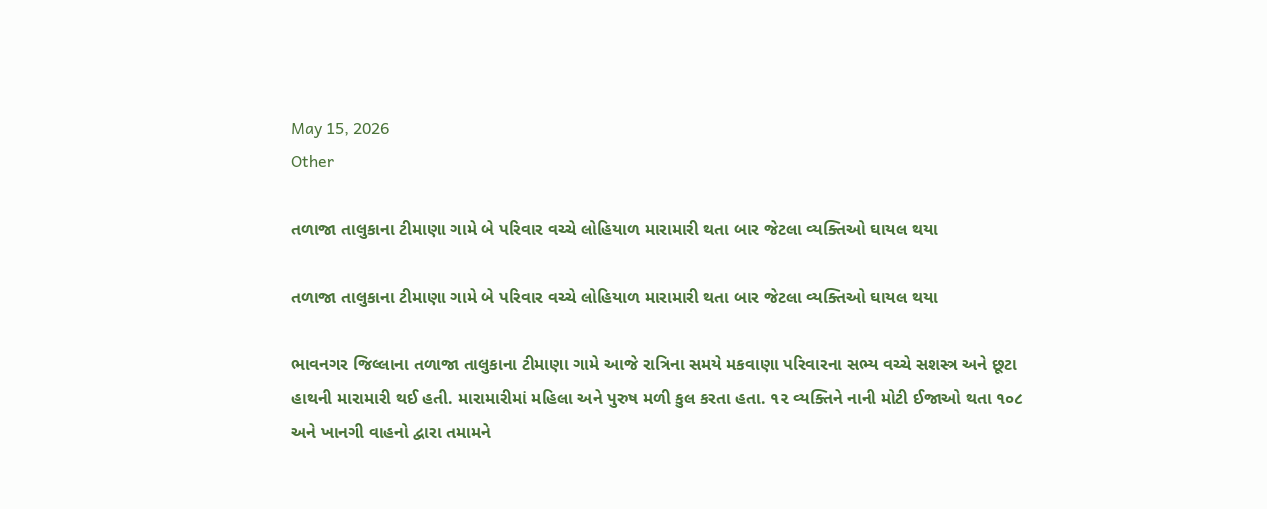May 15, 2026
Other

તળાજા તાલુકાના ટીમાણા ગામે બે પરિવાર વચ્ચે લોહિયાળ મારામારી થતા બાર જેટલા વ્યક્તિઓ ઘાયલ થયા

તળાજા તાલુકાના ટીમાણા ગામે બે પરિવાર વચ્ચે લોહિયાળ મારામારી થતા બાર જેટલા વ્યક્તિઓ ઘાયલ થયા

ભાવનગર જિલ્લાના તળાજા તાલુકાના ટીમાણા ગામે આજે રાત્રિના સમયે મકવાણા પરિવારના સભ્ય વચ્ચે સશસ્ત્ર અને છૂટા હાથની મારામારી થઈ હતી. મારામારીમાં મહિલા અને પુરુષ મળી કુલ કરતા હતા. ૧૨ વ્યક્તિને નાની મોટી ઈજાઓ થતા ૧૦૮ અને ખાનગી વાહનો દ્વારા તમામને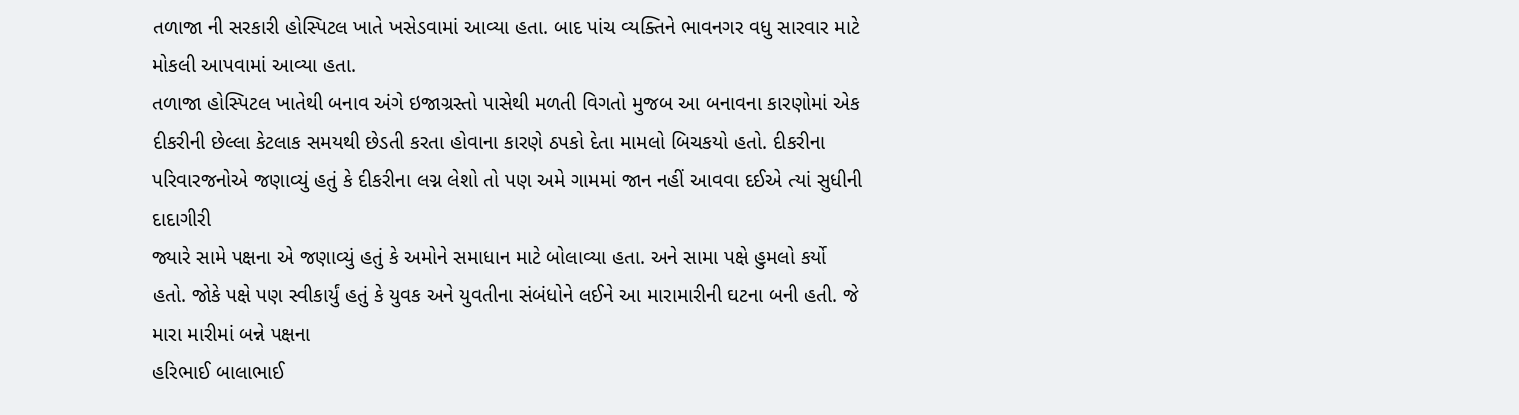તળાજા ની સરકારી હોસ્પિટલ ખાતે ખસેડવામાં આવ્યા હતા. બાદ પાંચ વ્યક્તિને ભાવનગર વધુ સારવાર માટે મોકલી આપવામાં આવ્યા હતા.
તળાજા હોસ્પિટલ ખાતેથી બનાવ અંગે ઇજાગ્રસ્તો પાસેથી મળતી વિગતો મુજબ આ બનાવના કારણોમાં એક દીકરીની છેલ્લા કેટલાક સમયથી છેડતી કરતા હોવાના કારણે ઠપકો દેતા મામલો બિચકયો હતો. દીકરીના પરિવારજનોએ જણાવ્યું હતું કે દીકરીના લગ્ન લેશો તો પણ અમે ગામમાં જાન નહીં આવવા દઈએ ત્યાં સુધીની દાદાગીરી
જ્યારે સામે પક્ષના એ જણાવ્યું હતું કે અમોને સમાધાન માટે બોલાવ્યા હતા. અને સામા પક્ષે હુમલો કર્યો હતો. જોકે પક્ષે પણ સ્વીકાર્યું હતું કે યુવક અને યુવતીના સંબંધોને લઈને આ મારામારીની ઘટના બની હતી. જે મારા મારીમાં બન્ને પક્ષના
હરિભાઈ બાલાભાઈ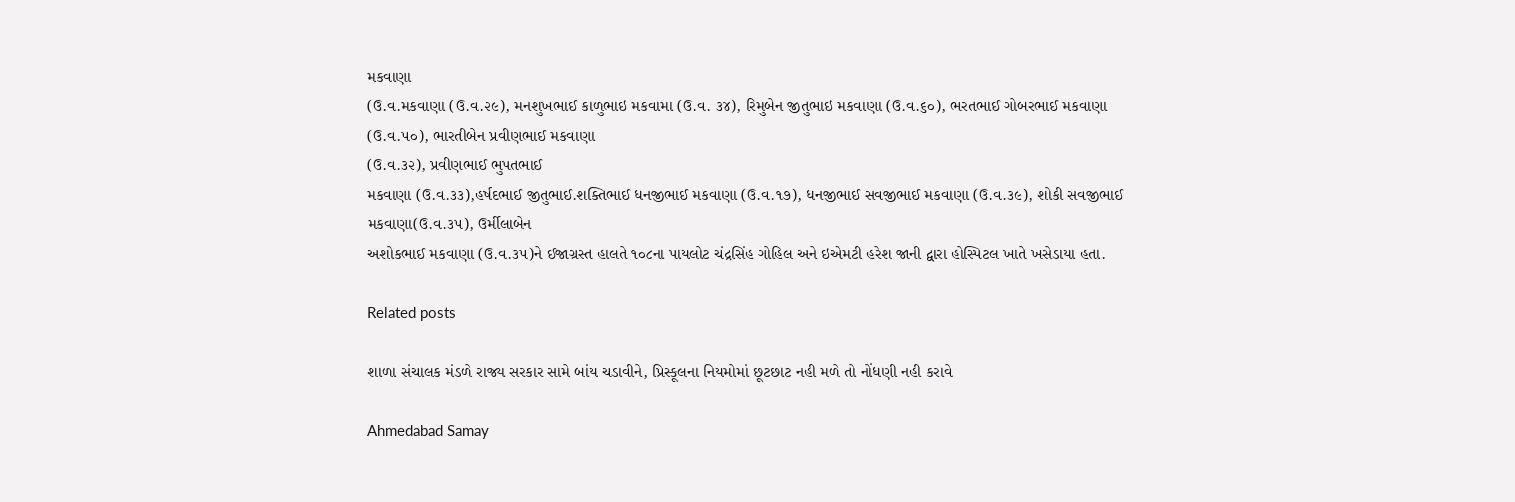મકવાણા
(ઉ.વ.મકવાણા (ઉ.વ.૨૯), મનશુખભાઈ કાળુભાઇ મકવામા (ઉ.વ. ૩૪), રિમુબેન જીતુભાઇ મકવાણા (ઉ.વ.૬૦), ભરતભાઈ ગોબરભાઈ મકવાણા (ઉ.વ.૫૦), ભારતીબેન પ્રવીણભાઈ મકવાણા
(ઉ.વ.૩૨), પ્રવીણભાઈ ભુપતભાઈ
મકવાણા (ઉ.વ.૩૩),હર્ષદભાઈ જીતુભાઈ.શક્તિભાઈ ધનજીભાઈ મકવાણા (ઉ.વ.૧૭), ધનજીભાઈ સવજીભાઈ મકવાણા (ઉ.વ.૩૯), શોકી સવજીભાઈ મકવાણા(ઉ.વ.૩૫), ઉર્મીલાબેન
અશોકભાઈ મકવાણા (ઉ.વ.૩૫)ને ઈજાગ્રસ્ત હાલતે ૧૦૮ના પાયલોટ ચંદ્રસિંહ ગોહિલ અને ઇએમટી હરેશ જાની દ્વારા હોસ્પિટલ ખાતે ખસેડાયા હતા.

Related posts

શાળા સંચાલક મંડળે રાજ્ય સરકાર સામે બાંય ચડાવીને, પ્રિસ્કૂલના નિયમોમાં છૂટછાટ નહી મળે તો નોંધણી નહી કરાવે

Ahmedabad Samay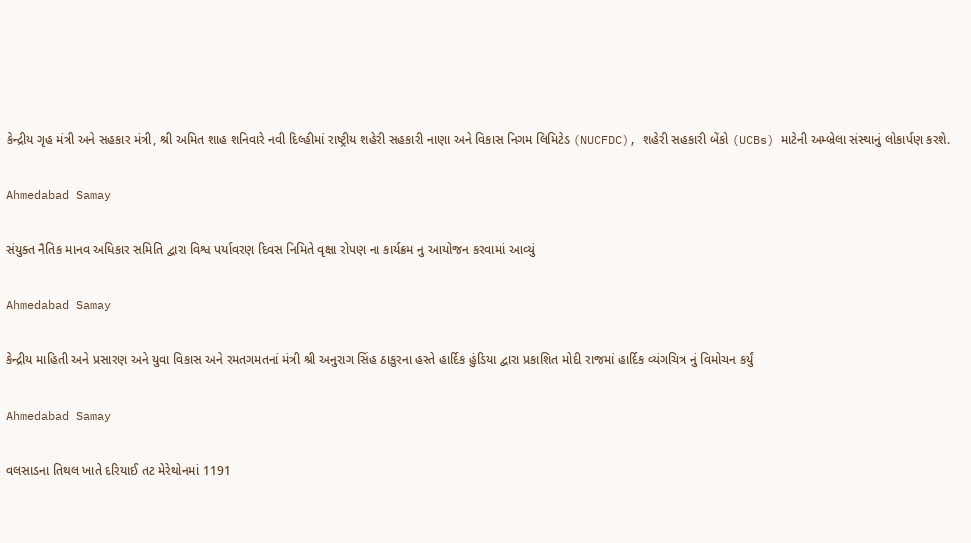કેન્દ્રીય ગૃહ મંત્રી અને સહકાર મંત્રી, શ્રી અમિત શાહ શનિવારે નવી દિલ્હીમાં રાષ્ટ્રીય શહેરી સહકારી નાણા અને વિકાસ નિગમ લિમિટેડ (NUCFDC), શહેરી સહકારી બેંકો (UCBs) માટેની અમ્બ્રેલા સંસ્થાનું લોકાર્પણ કરશે.

Ahmedabad Samay

સંયુક્ત નૈતિક માનવ અધિકાર સમિતિ દ્વારા વિશ્વ પર્યાવરણ દિવસ નિમિતે વૃક્ષા રોપણ ના કાર્યક્રમ નુ આયોજન કરવામાં આવ્યું

Ahmedabad Samay

કેન્દ્રીય માહિતી અને પ્રસારણ અને યુવા વિકાસ અને રમતગમતનાં મંત્રી શ્રી અનુરાગ સિંહ ઠાકુરના હસ્તે હાર્દિક હુંડિયા દ્વારા પ્રકાશિત મોદી રાજમાં હાર્દિક વ્યંગચિત્ર નું વિમોચન કર્યું

Ahmedabad Samay

વલસાડના તિથલ ખાતે દરિયાઈ તટ મેરેથોનમાં 1191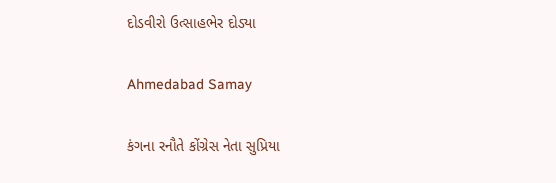દોડવીરો ઉત્સાહભેર દોડ્યા

Ahmedabad Samay

કંગના રનૌતે કોંગ્રેસ નેતા સુપ્રિયા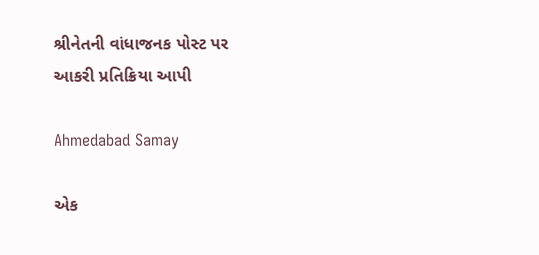શ્રીનેતની વાંધાજનક પોસ્ટ પર આકરી પ્રતિક્રિયા આપી

Ahmedabad Samay

એક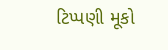ટિપ્પણી મૂકો